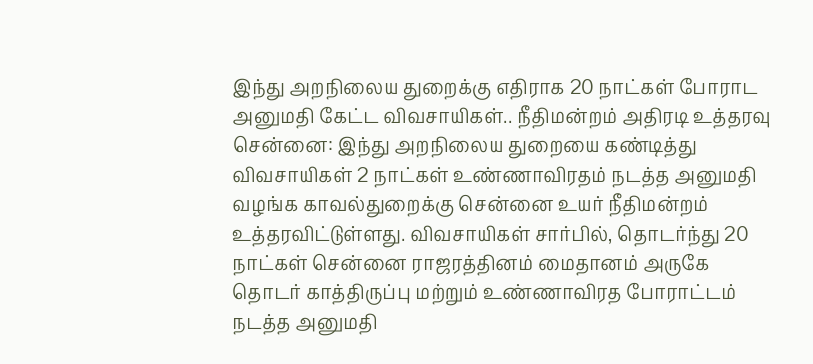இந்து அறநிலைய துறைக்கு எதிராக 20 நாட்கள் போராட அனுமதி கேட்ட விவசாயிகள்.. நீதிமன்றம் அதிரடி உத்தரவு
சென்னை: இந்து அறநிலைய துறையை கண்டித்து விவசாயிகள் 2 நாட்கள் உண்ணாவிரதம் நடத்த அனுமதி வழங்க காவல்துறைக்கு சென்னை உயர் நீதிமன்றம் உத்தரவிட்டுள்ளது. விவசாயிகள் சார்பில், தொடர்ந்து 20 நாட்கள் சென்னை ராஜரத்தினம் மைதானம் அருகே தொடர் காத்திருப்பு மற்றும் உண்ணாவிரத போராட்டம் நடத்த அனுமதி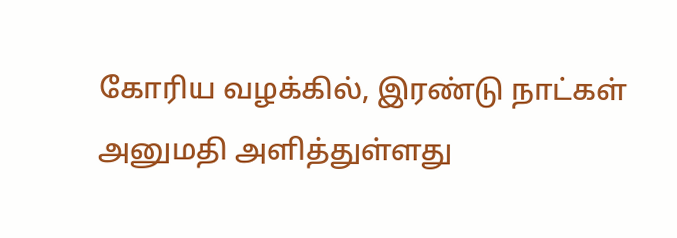கோரிய வழக்கில், இரண்டு நாட்கள் அனுமதி அளித்துள்ளது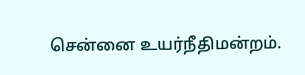சென்னை உயர்நீதிமன்றம்.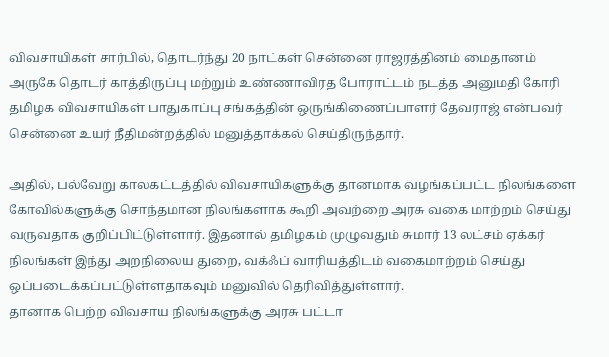விவசாயிகள் சார்பில், தொடர்ந்து 20 நாட்கள் சென்னை ராஜரத்தினம் மைதானம் அருகே தொடர் காத்திருப்பு மற்றும் உண்ணாவிரத போராட்டம் நடத்த அனுமதி கோரி தமிழக விவசாயிகள் பாதுகாப்பு சங்கத்தின் ஒருங்கிணைப்பாளர் தேவராஜ் என்பவர் சென்னை உயர் நீதிமன்றத்தில் மனுத்தாக்கல் செய்திருந்தார்.

அதில், பல்வேறு காலகட்டத்தில் விவசாயிகளுக்கு தானமாக வழங்கப்பட்ட நிலங்களை கோவில்களுக்கு சொந்தமான நிலங்களாக கூறி அவற்றை அரசு வகை மாற்றம் செய்து வருவதாக குறிப்பிட்டுள்ளார். இதனால் தமிழகம் முழுவதும் சுமார் 13 லட்சம் ஏக்கர் நிலங்கள் இந்து அறநிலைய துறை, வக்ஃப் வாரியத்திடம் வகைமாற்றம் செய்து ஒப்படைக்கப்பட்டுள்ளதாகவும் மனுவில் தெரிவித்துள்ளார்.
தானாக பெற்ற விவசாய நிலங்களுக்கு அரசு பட்டா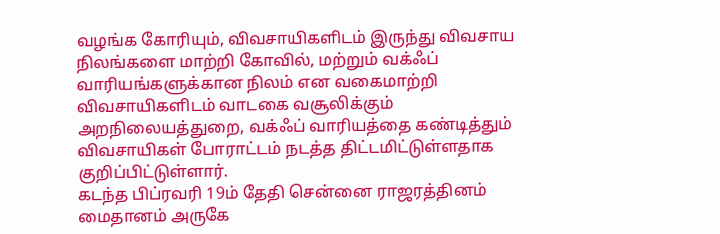வழங்க கோரியும், விவசாயிகளிடம் இருந்து விவசாய நிலங்களை மாற்றி கோவில், மற்றும் வக்ஃப் வாரியங்களுக்கான நிலம் என வகைமாற்றி விவசாயிகளிடம் வாடகை வசூலிக்கும் அறநிலையத்துறை, வக்ஃப் வாரியத்தை கண்டித்தும் விவசாயிகள் போராட்டம் நடத்த திட்டமிட்டுள்ளதாக குறிப்பிட்டுள்ளார்.
கடந்த பிப்ரவரி 19ம் தேதி சென்னை ராஜரத்தினம் மைதானம் அருகே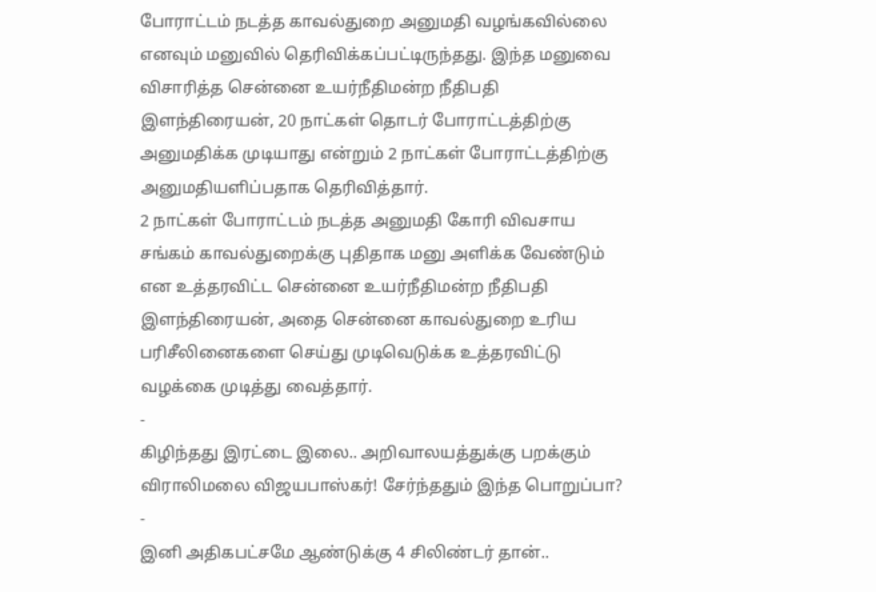போராட்டம் நடத்த காவல்துறை அனுமதி வழங்கவில்லை எனவும் மனுவில் தெரிவிக்கப்பட்டிருந்தது. இந்த மனுவை விசாரித்த சென்னை உயர்நீதிமன்ற நீதிபதி இளந்திரையன், 20 நாட்கள் தொடர் போராட்டத்திற்கு அனுமதிக்க முடியாது என்றும் 2 நாட்கள் போராட்டத்திற்கு அனுமதியளிப்பதாக தெரிவித்தார்.
2 நாட்கள் போராட்டம் நடத்த அனுமதி கோரி விவசாய சங்கம் காவல்துறைக்கு புதிதாக மனு அளிக்க வேண்டும் என உத்தரவிட்ட சென்னை உயர்நீதிமன்ற நீதிபதி இளந்திரையன், அதை சென்னை காவல்துறை உரிய பரிசீலினைகளை செய்து முடிவெடுக்க உத்தரவிட்டு வழக்கை முடித்து வைத்தார்.
-
கிழிந்தது இரட்டை இலை.. அறிவாலயத்துக்கு பறக்கும் விராலிமலை விஜயபாஸ்கர்! சேர்ந்ததும் இந்த பொறுப்பா? -
இனி அதிகபட்சமே ஆண்டுக்கு 4 சிலிண்டர் தான்..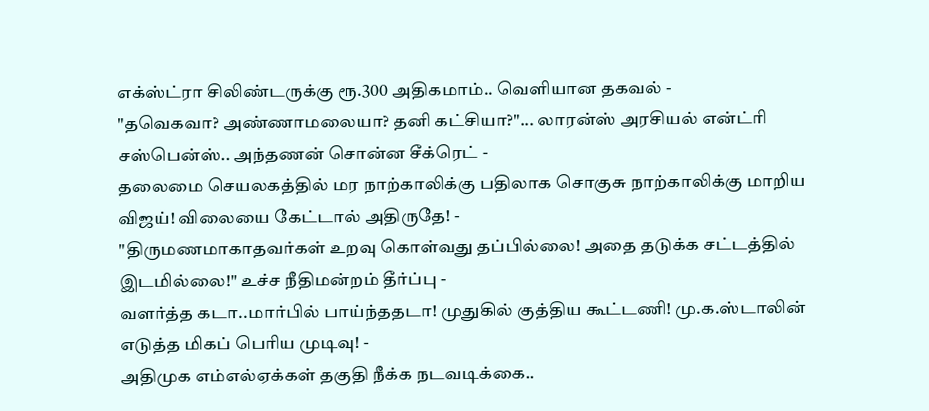எக்ஸ்ட்ரா சிலிண்டருக்கு ரூ.300 அதிகமாம்.. வெளியான தகவல் -
"தவெகவா? அண்ணாமலையா? தனி கட்சியா?"... லாரன்ஸ் அரசியல் என்ட்ரி சஸ்பென்ஸ்.. அந்தணன் சொன்ன சீக்ரெட் -
தலைமை செயலகத்தில் மர நாற்காலிக்கு பதிலாக சொகுசு நாற்காலிக்கு மாறிய விஜய்! விலையை கேட்டால் அதிருதே! -
"திருமணமாகாதவர்கள் உறவு கொள்வது தப்பில்லை! அதை தடுக்க சட்டத்தில் இடமில்லை!" உச்ச நீதிமன்றம் தீர்ப்பு -
வளர்த்த கடா..மார்பில் பாய்ந்ததடா! முதுகில் குத்திய கூட்டணி! மு.க.ஸ்டாலின் எடுத்த மிகப் பெரிய முடிவு! -
அதிமுக எம்எல்ஏக்கள் தகுதி நீக்க நடவடிக்கை..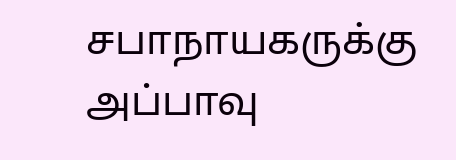சபாநாயகருக்கு அப்பாவு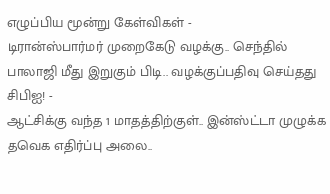எழுப்பிய மூன்று கேள்விகள் -
டிரான்ஸ்பார்மர் முறைகேடு வழக்கு.. செந்தில் பாலாஜி மீது இறுகும் பிடி.. வழக்குப்பதிவு செய்தது சிபிஐ! -
ஆட்சிக்கு வந்த 1 மாதத்திற்குள்.. இன்ஸ்ட்டா முழுக்க தவெக எதிர்ப்பு அலை..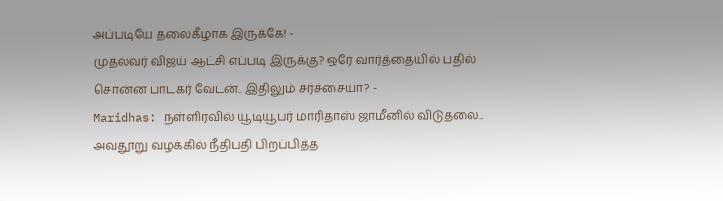அப்படியே தலைகீழாக இருக்கே! -
முதல்வர் விஜய் ஆட்சி எப்படி இருக்கு? ஒரே வார்த்தையில் பதில் சொன்ன பாடகர் வேடன்.. இதிலும் சர்ச்சையா? -
Maridhas: நள்ளிரவில் யூடியூபர் மாரிதாஸ் ஜாமீனில் விடுதலை.. அவதூறு வழக்கில் நீதிபதி பிறப்பித்த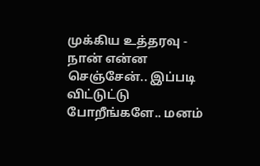முக்கிய உத்தரவு -
நான் என்ன செஞ்சேன்.. இப்படி விட்டுட்டு போறீங்களே.. மனம்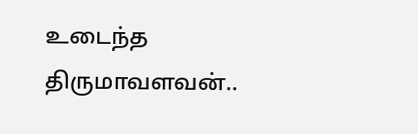உடைந்த திருமாவளவன்..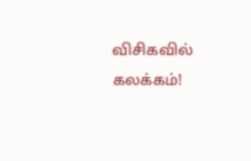விசிகவில் கலக்கம்!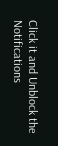Click it and Unblock the Notifications